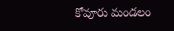కోవూరు మండలం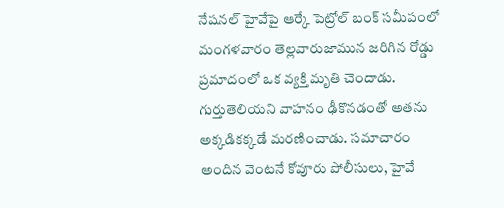నేషనల్ హైవేపై ఆర్కే పెట్రోల్ బంక్ సమీపంలో మంగళవారం తెల్లవారుజామున జరిగిన రోడ్డు ప్రమాదంలో ఒక వ్యక్తి మృతి చెందాడు. గుర్తుతెలియని వాహనం ఢీకొనడంతో అతను అక్కడికక్కడే మరణించాడు. సమాచారం అందిన వెంటనే కోవూరు పోలీసులు, హైవే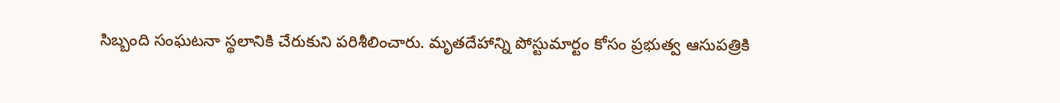సిబ్బంది సంఘటనా స్థలానికి చేరుకుని పరిశీలించారు. మృతదేహాన్ని పోస్టుమార్టం కోసం ప్రభుత్వ ఆసుపత్రికి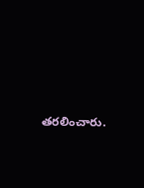తరలించారు.